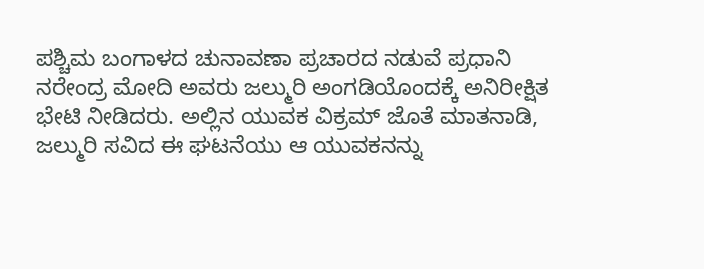ಪಶ್ಚಿಮ ಬಂಗಾಳದ ಚುನಾವಣಾ ಪ್ರಚಾರದ ನಡುವೆ ಪ್ರಧಾನಿ ನರೇಂದ್ರ ಮೋದಿ ಅವರು ಜಲ್ಮುರಿ ಅಂಗಡಿಯೊಂದಕ್ಕೆ ಅನಿರೀಕ್ಷಿತ ಭೇಟಿ ನೀಡಿದರು. ಅಲ್ಲಿನ ಯುವಕ ವಿಕ್ರಮ್ ಜೊತೆ ಮಾತನಾಡಿ, ಜಲ್ಮುರಿ ಸವಿದ ಈ ಘಟನೆಯು ಆ ಯುವಕನನ್ನು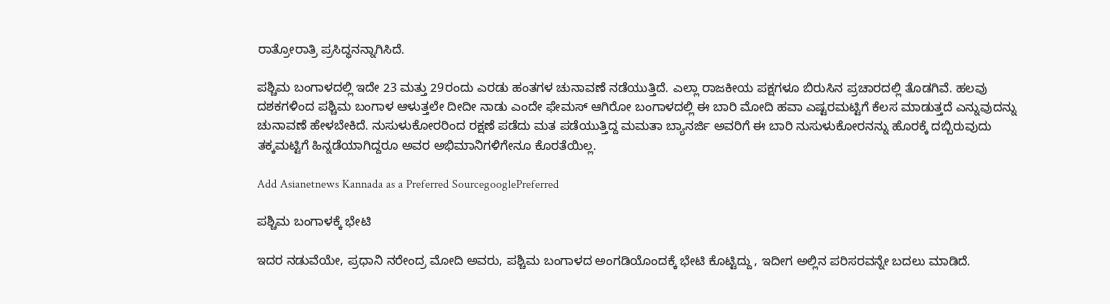ರಾತ್ರೋರಾತ್ರಿ ಪ್ರಸಿದ್ಧನನ್ನಾಗಿಸಿದೆ.

ಪಶ್ಚಿಮ ಬಂಗಾಳದಲ್ಲಿ ಇದೇ 23 ಮತ್ತು 29ರಂದು ಎರಡು ಹಂತಗಳ ಚುನಾವಣೆ ನಡೆಯುತ್ತಿದೆ. ಎಲ್ಲಾ ರಾಜಕೀಯ ಪಕ್ಷಗಳೂ ಬಿರುಸಿನ ಪ್ರಚಾರದಲ್ಲಿ ತೊಡಗಿವೆ. ಹಲವು ದಶಕಗಳಿಂದ ಪಶ್ಚಿಮ ಬಂಗಾಳ ಆಳುತ್ತಲೇ ದೀದೀ ನಾಡು ಎಂದೇ ಫೇಮಸ್ ಆಗಿರೋ ಬಂಗಾಳದಲ್ಲಿ ಈ ಬಾರಿ ಮೋದಿ ಹವಾ ಎಷ್ಟರಮಟ್ಟಿಗೆ ಕೆಲಸ ಮಾಡುತ್ತದೆ ಎನ್ನುವುದನ್ನು ಚುನಾವಣೆ ಹೇಳಬೇಕಿದೆ. ನುಸುಳುಕೋರರಿಂದ ರಕ್ಷಣೆ ಪಡೆದು ಮತ ಪಡೆಯುತ್ತಿದ್ದ ಮಮತಾ ಬ್ಯಾನರ್ಜಿ ಅವರಿಗೆ ಈ ಬಾರಿ ನುಸುಳುಕೋರನನ್ನು ಹೊರಕ್ಕೆ ದಬ್ಬಿರುವುದು ತಕ್ಕಮಟ್ಟಿಗೆ ಹಿನ್ನಡೆಯಾಗಿದ್ದರೂ ಅವರ ಅಭಿಮಾನಿಗಳಿಗೇನೂ ಕೊರತೆಯಿಲ್ಲ.

Add Asianetnews Kannada as a Preferred SourcegooglePreferred

ಪಶ್ಚಿಮ ಬಂಗಾಳಕ್ಕೆ ಭೇಟಿ

ಇದರ ನಡುವೆಯೇ, ಪ್ರಧಾನಿ ನರೇಂದ್ರ ಮೋದಿ ಅವರು, ಪಶ್ಚಿಮ ಬಂಗಾಳದ ಅಂಗಡಿಯೊಂದಕ್ಕೆ ಭೇಟಿ ಕೊಟ್ಟಿದ್ದು, ಇದೀಗ ಅಲ್ಲಿನ ಪರಿಸರವನ್ನೇ ಬದಲು ಮಾಡಿದೆ.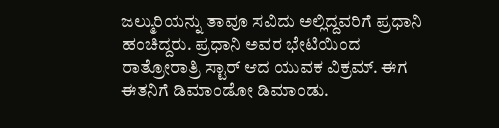ಜಲ್ಮುರಿಯನ್ನು ತಾವೂ ಸವಿದು ಅಲ್ಲಿದ್ದವರಿಗೆ ಪ್ರಧಾನಿ ಹಂಚಿದ್ದರು. ಪ್ರಧಾನಿ ಅವರ ಭೇಟಿಯಿಂದ ರಾತ್ರೋರಾತ್ರಿ ಸ್ಟಾರ್ ಆದ ಯುವಕ ವಿಕ್ರಮ್. ಈಗ ಈತನಿಗೆ ಡಿಮಾಂಡೋ ಡಿಮಾಂಡು.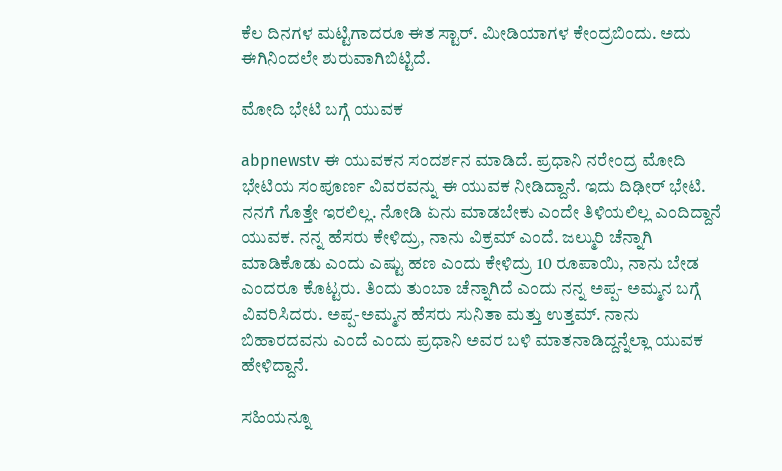ಕೆಲ ದಿನಗಳ ಮಟ್ಟಿಗಾದರೂ ಈತ ಸ್ಟಾರ್. ಮೀಡಿಯಾಗಳ ಕೇಂದ್ರಬಿಂದು. ಅದು ಈಗಿನಿಂದಲೇ ಶುರುವಾಗಿಬಿಟ್ಟಿದೆ.

ಮೋದಿ ಭೇಟಿ ಬಗ್ಗೆ ಯುವಕ

abpnewstv ಈ ಯುವಕನ ಸಂದರ್ಶನ ಮಾಡಿದೆ. ಪ್ರಧಾನಿ ನರೇಂದ್ರ ಮೋದಿ ಭೇಟಿಯ ಸಂಪೂರ್ಣ ವಿವರವನ್ನು ಈ ಯುವಕ ನೀಡಿದ್ದಾನೆ. ಇದು ದಿಢೀರ್ ಭೇಟಿ. ನನಗೆ ಗೊತ್ತೇ ಇರಲಿಲ್ಲ. ನೋಡಿ ಏನು ಮಾಡಬೇಕು ಎಂದೇ ತಿಳಿಯಲಿಲ್ಲ ಎಂದಿದ್ದಾನೆ ಯುವಕ. ನನ್ನ ಹೆಸರು ಕೇಳಿದ್ರು, ನಾನು ವಿಕ್ರಮ್ ಎಂದೆ. ಜಲ್ಮುರಿ ಚೆನ್ನಾಗಿ ಮಾಡಿಕೊಡು ಎಂದು ಎಷ್ಟು ಹಣ ಎಂದು ಕೇಳಿದ್ರು 10 ರೂಪಾಯಿ, ನಾನು ಬೇಡ ಎಂದರೂ ಕೊಟ್ಟರು. ತಿಂದು ತುಂಬಾ ಚೆನ್ನಾಗಿದೆ ಎಂದು ನನ್ನ ಅಪ್ಪ- ಅಮ್ಮನ ಬಗ್ಗೆ ವಿವರಿಸಿದರು. ಅಪ್ಪ-ಅಮ್ಮನ ಹೆಸರು ಸುನಿತಾ ಮತ್ತು ಉತ್ತಮ್. ನಾನು ಬಿಹಾರದವನು ಎಂದೆ ಎಂದು ಪ್ರಧಾನಿ ಅವರ ಬಳಿ ಮಾತನಾಡಿದ್ದನ್ನೆಲ್ಲಾ ಯುವಕ ಹೇಳಿದ್ದಾನೆ.

ಸಹಿಯನ್ನೂ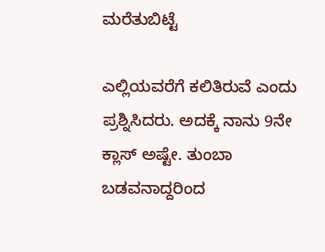ಮರೆತುಬಿಟ್ಟೆ

ಎಲ್ಲಿಯವರೆಗೆ ಕಲಿತಿರುವೆ ಎಂದು ಪ್ರಶ್ನಿಸಿದರು. ಅದಕ್ಕೆ ನಾನು 9ನೇ ಕ್ಲಾಸ್ ಅಷ್ಟೇ. ತುಂಬಾ ಬಡವನಾದ್ದರಿಂದ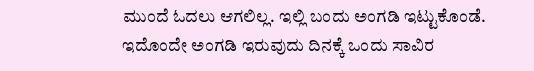ಮುಂದೆ ಓದಲು ಆಗಲಿಲ್ಲ. ಇಲ್ಲಿ ಬಂದು ಅಂಗಡಿ ಇಟ್ಟುಕೊಂಡೆ. ಇದೊಂದೇ ಅಂಗಡಿ ಇರುವುದು ದಿನಕ್ಕೆ ಒಂದು ಸಾವಿರ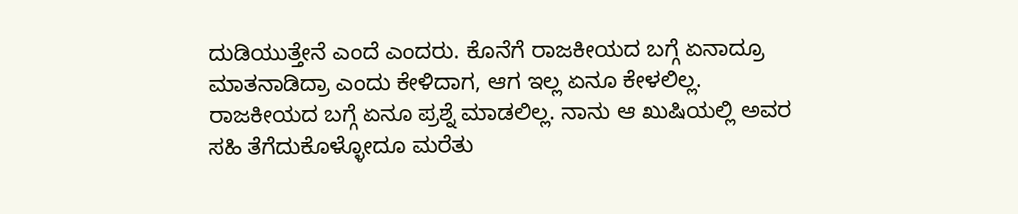ದುಡಿಯುತ್ತೇನೆ ಎಂದೆ ಎಂದರು. ಕೊನೆಗೆ ರಾಜಕೀಯದ ಬಗ್ಗೆ ಏನಾದ್ರೂ ಮಾತನಾಡಿದ್ರಾ ಎಂದು ಕೇಳಿದಾಗ, ಆಗ ಇಲ್ಲ ಏನೂ ಕೇಳಲಿಲ್ಲ. ರಾಜಕೀಯದ ಬಗ್ಗೆ ಏನೂ ಪ್ರಶ್ನೆ ಮಾಡಲಿಲ್ಲ. ನಾನು ಆ ಖುಷಿಯಲ್ಲಿ ಅವರ ಸಹಿ ತೆಗೆದುಕೊಳ್ಳೋದೂ ಮರೆತು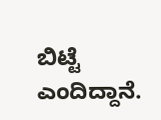ಬಿಟ್ಟೆ ಎಂದಿದ್ದಾನೆ.